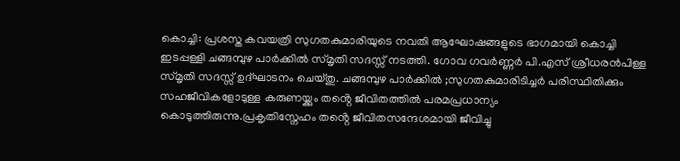കൊച്ചി: പ്രശസ്ത കവയത്രി സുഗതകുമാരിയുടെ നവതി ആഘോഷങ്ങളുടെ ഭാഗമായി കൊച്ചി ഇടപ്പള്ളി ചങ്ങമ്പുഴ പാർക്കിൽ സ്മൃതി സദസ്സ് നടത്തി. ഗോവ ഗവർണ്ണർ പി.എസ് ശ്രീധരൻപിള്ള സ്മൃതി സദസ്സ് ഉദ്ഘാടനം ചെയ്തു. ചങ്ങമ്പുഴ പാർക്കിൽ ;സുഗതകുമാരിടിച്ചർ പരിസ്ഥിതിക്കും സഹജീവികളോടുള്ള കരുണയ്ക്കും തൻ്റെ ജീവിതത്തിൽ പരമപ്രധാന്യം കൊടുത്തിരുന്നു.പ്രകൃതിസ്നേഹം തൻ്റെ ജീവിതസന്ദേശമായി ജീവിച്ചു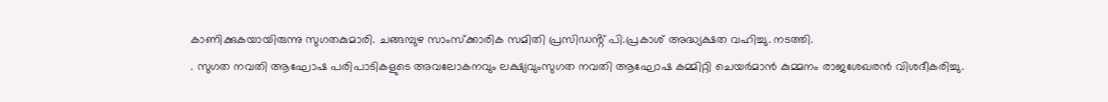കാണിക്കുകയായിരുന്നു സുഗതകുമാരി. ചങ്ങമ്പുഴ സാംസ്ക്കാരിക സമിതി പ്രസിഡൻ്റ് പി.പ്രകാശ് അദ്ധ്യക്ഷത വഹിച്ചു. നടത്തി.
. സുഗത നവതി ആഘോഷ പരിപാടികളുടെ അവലോകനവും ലക്ഷ്യവുംസുഗത നവതി ആഘോഷ കമ്മിറ്റി ചെയർമാൻ കുമ്മനം രാജശേഖരൻ വിശദീകരിച്ചു.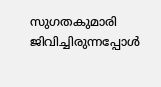സുഗതകുമാരി ജിവിച്ചിരുന്നപ്പോൾ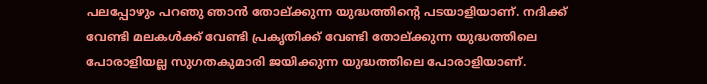പലപ്പോഴും പറഞു ഞാൻ തോല്ക്കുന്ന യുദ്ധത്തിൻ്റെ പടയാളിയാണ്. നദിക്ക് വേണ്ടി മലകൾക്ക് വേണ്ടി പ്രകൃതിക്ക് വേണ്ടി തോല്ക്കുന്ന യുദ്ധത്തിലെ പോരാളിയല്ല സുഗതകുമാരി ജയിക്കുന്ന യുദ്ധത്തിലെ പോരാളിയാണ്.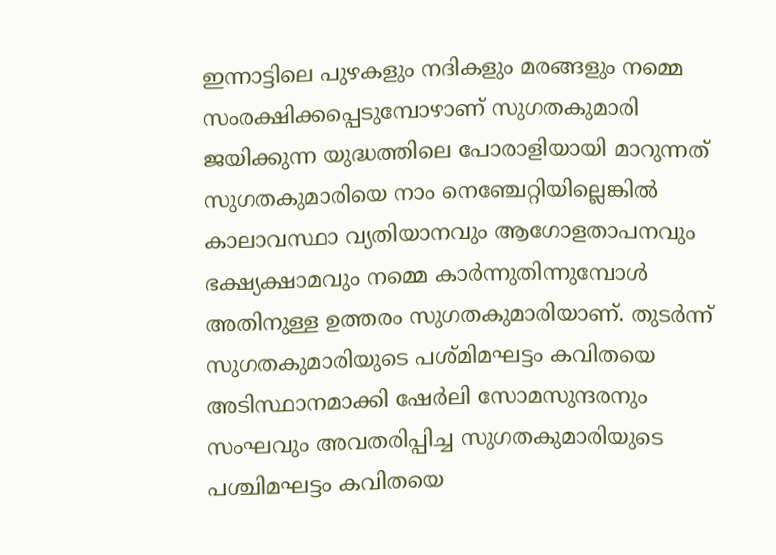ഇന്നാട്ടിലെ പുഴകളും നദികളും മരങ്ങളും നമ്മെ സംരക്ഷിക്കപ്പെടുമ്പോഴാണ് സുഗതകുമാരി ജയിക്കുന്ന യുദ്ധത്തിലെ പോരാളിയായി മാറുന്നത് സുഗതകുമാരിയെ നാം നെഞ്ചേറ്റിയില്ലെങ്കിൽ കാലാവസ്ഥാ വ്യതിയാനവും ആഗോളതാപനവും ഭക്ഷ്യക്ഷാമവും നമ്മെ കാർന്നുതിന്നുമ്പോൾ അതിനുള്ള ഉത്തരം സുഗതകുമാരിയാണ്. തുടർന്ന് സുഗതകുമാരിയുടെ പശ്മിമഘട്ടം കവിതയെ അടിസ്ഥാനമാക്കി ഷേർലി സോമസുന്ദരനും സംഘവും അവതരിപ്പിച്ച സുഗതകുമാരിയുടെ പശ്ചിമഘട്ടം കവിതയെ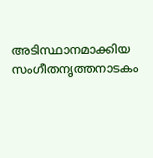അടിസ്ഥാനമാക്കിയ സംഗീതനൃത്തനാടകം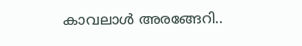കാവലാൾ അരങ്ങേറി..